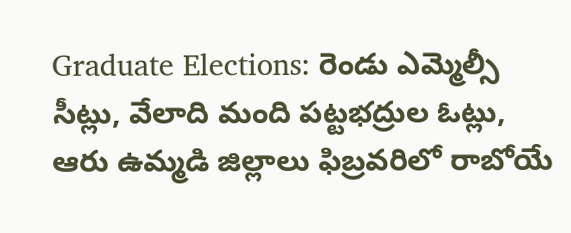Graduate Elections: రెండు ఎమ్మెల్సీ సీట్లు, వేలాది మంది పట్టభద్రుల ఓట్లు, ఆరు ఉమ్మడి జిల్లాలు ఫిబ్రవరిలో రాబోయే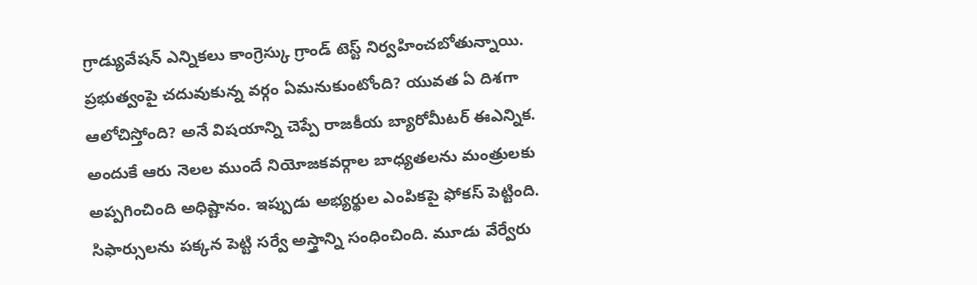గ్రాడ్యువేషన్ ఎన్నికలు కాంగ్రెస్కు గ్రాండ్ టెస్ట్ నిర్వహించబోతున్నాయి. ప్రభుత్వంపై చదువుకున్న వర్గం ఏమనుకుంటోంది? యువత ఏ దిశగా ఆలోచిస్తోంది? అనే విషయాన్ని చెప్పే రాజకీయ బ్యారోమీటర్ ఈఎన్నిక.
అందుకే ఆరు నెలల ముందే నియోజకవర్గాల బాధ్యతలను మంత్రులకు అప్పగించింది అధిష్టానం. ఇప్పుడు అభ్యర్థుల ఎంపికపై ఫోకస్ పెట్టింది. సిఫార్సులను పక్కన పెట్టి సర్వే అస్త్రాన్ని సంధించింది. మూడు వేర్వేరు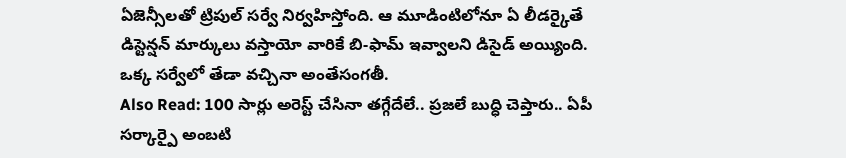ఏజెన్సీలతో ట్రిపుల్ సర్వే నిర్వహిస్తోంది. ఆ మూడింటిలోనూ ఏ లీడర్కైతే డిస్టెన్షన్ మార్కులు వస్తాయో వారికే బి-ఫామ్ ఇవ్వాలని డిసైడ్ అయ్యింది. ఒక్క సర్వేలో తేడా వచ్చినా అంతేసంగతీ.
Also Read: 100 సార్లు అరెస్ట్ చేసినా తగ్గేదేలే.. ప్రజలే బుద్ధి చెప్తారు.. ఏపీ సర్కార్పై అంబటి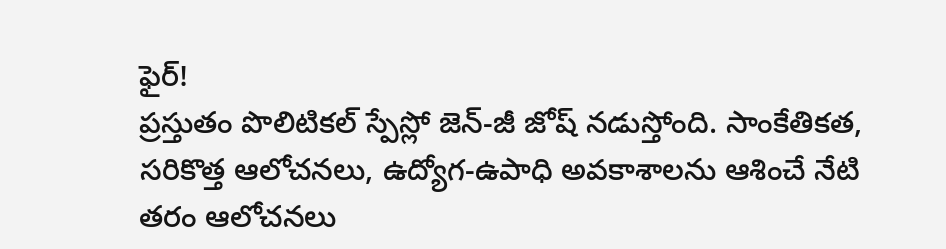ఫైర్!
ప్రస్తుతం పొలిటికల్ స్పేస్లో జెన్-జీ జోష్ నడుస్తోంది. సాంకేతికత, సరికొత్త ఆలోచనలు, ఉద్యోగ-ఉపాధి అవకాశాలను ఆశించే నేటి తరం ఆలోచనలు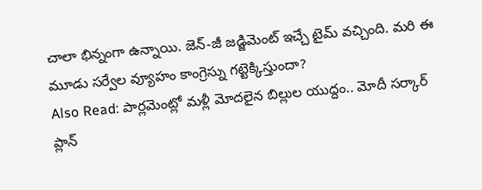చాలా భిన్నంగా ఉన్నాయి. జెన్-జీ జడ్జిమెంట్ ఇచ్చే టైమ్ వచ్చింది. మరి ఈ మూడు సర్వేల వ్యూహం కాంగ్రెస్ను గట్టెక్కిస్తుందా?
Also Read: పార్లమెంట్లో మళ్లీ మోదలైన బిల్లుల యుద్దం.. మోదీ సర్కార్ ప్లాన్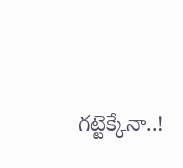గట్టెక్కేనా..!